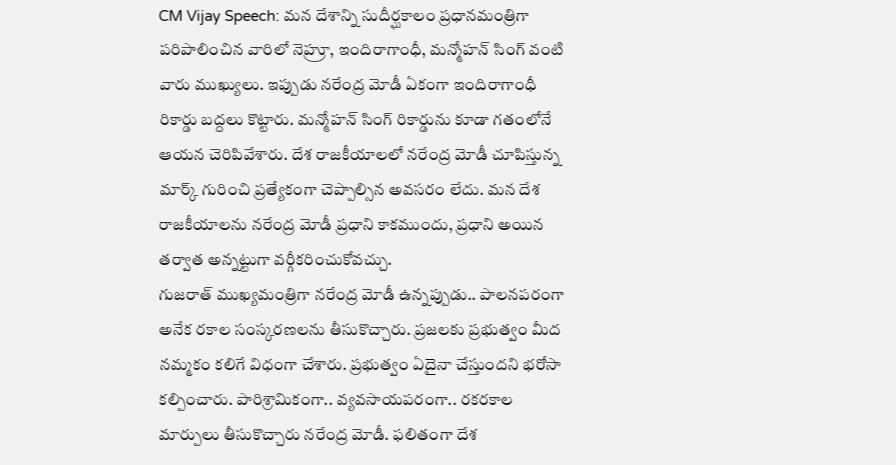CM Vijay Speech: మన దేశాన్ని సుదీర్ఘకాలం ప్రధానమంత్రిగా పరిపాలించిన వారిలో నెహ్రూ, ఇందిరాగాంధీ, మన్మోహన్ సింగ్ వంటి వారు ముఖ్యులు. ఇప్పుడు నరేంద్ర మోడీ ఏకంగా ఇందిరాగాంధీ రికార్డు బద్దలు కొట్టారు. మన్మోహన్ సింగ్ రికార్డును కూడా గతంలోనే ఆయన చెరిపివేశారు. దేశ రాజకీయాలలో నరేంద్ర మోడీ చూపిస్తున్న మార్క్ గురించి ప్రత్యేకంగా చెప్పాల్సిన అవసరం లేదు. మన దేశ రాజకీయాలను నరేంద్ర మోడీ ప్రధాని కాకముందు, ప్రధాని అయిన తర్వాత అన్నట్టుగా వర్గీకరించుకోవచ్చు.
గుజరాత్ ముఖ్యమంత్రిగా నరేంద్ర మోడీ ఉన్నప్పుడు.. పాలనపరంగా అనేక రకాల సంస్కరణలను తీసుకొచ్చారు. ప్రజలకు ప్రభుత్వం మీద నమ్మకం కలిగే విధంగా చేశారు. ప్రభుత్వం ఏదైనా చేస్తుందని భరోసా కల్పించారు. పారిశ్రామికంగా.. వ్యవసాయపరంగా.. రకరకాల మార్పులు తీసుకొచ్చారు నరేంద్ర మోడీ. ఫలితంగా దేశ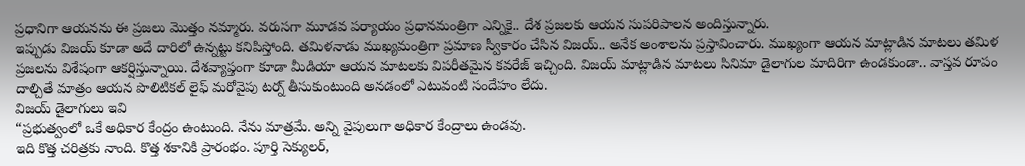ప్రధానిగా ఆయనను ఈ ప్రజలు మొత్తం నమ్మారు. వరుసగా మూడవ పర్యాయం ప్రధానమంత్రిగా ఎన్నికై.. దేశ ప్రజలకు ఆయన సుపరిపాలన అందిస్తున్నారు.
ఇప్పుడు విజయ్ కూడా అదే దారిలో ఉన్నట్టు కనిపిస్తోంది. తమిళనాడు ముఖ్యమంత్రిగా ప్రమాణ స్వీకారం చేసిన విజయ్.. అనేక అంశాలను ప్రస్తావించారు. ముఖ్యంగా ఆయన మాట్లాడిన మాటలు తమిళ ప్రజలను విశేషంగా ఆకర్షిస్తున్నాయి. దేశవ్యాప్తంగా కూడా మీడియా ఆయన మాటలకు విపరీతమైన కవరేజ్ ఇచ్చింది. విజయ్ మాట్లాడిన మాటలు సినిమా డైలాగుల మాదిరిగా ఉండకుండా.. వాస్తవ రూపం దాల్చితే మాత్రం ఆయన పొలిటికల్ లైఫ్ మరోవైపు టర్న్ తీసుకుంటుంది అనడంలో ఎటువంటి సందేహం లేదు.
విజయ్ డైలాగులు ఇవి
“ప్రభుత్వంలో ఒకే అధికార కేంద్రం ఉంటుంది. నేను మాత్రమే. అన్ని వైపులుగా అధికార కేంద్రాలు ఉండవు.
ఇది కొత్త చరిత్రకు నాంది. కొత్త శకానికి ప్రారంభం. పూర్తి సెక్యులర్,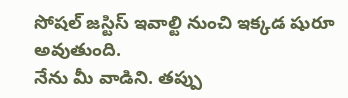సోషల్ జస్టిస్ ఇవాల్టి నుంచి ఇక్కడ షురూ అవుతుంది.
నేను మీ వాడిని. తప్పు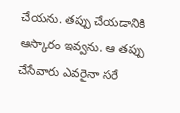చేయను. తప్పు చేయడానికి ఆస్కారం ఇవ్వను. ఆ తప్పు చేసేవారు ఎవరైనా సరే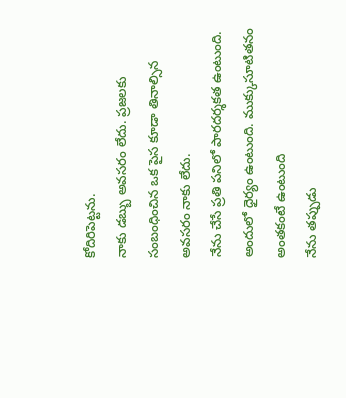కోదిరిపెట్టను.
నాకు డబ్బు అవసరం లేదు. ప్రజలకు సంబంధించిన ఒక పైస కూడా తినాల్సిన అవసరం నాకు లేదు.
నేను చేసే ప్రతి పనిలో పారదర్శకత ఉంటుంది. అందులో ధైర్యం ఉంటుంది. ముక్కుసూటితనం అంతకంటే ఉంటుంది
నేను తప్పుడు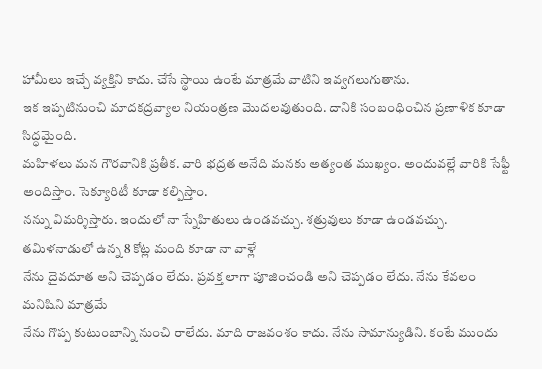హామీలు ఇచ్చే వ్యక్తిని కాదు. చేసే స్థాయి ఉంటే మాత్రమే వాటిని ఇవ్వగలుగుతాను.
ఇక ఇప్పటినుంచి మాదకద్రవ్యాల నియంత్రణ మొదలవుతుంది. దానికి సంబంధించిన ప్రణాళిక కూడా సిద్ధమైంది.
మహిళలు మన గౌరవానికి ప్రతీక. వారి భద్రత అనేది మనకు అత్యంత ముఖ్యం. అందువల్లే వారికి సేఫ్టీ అందిస్తాం. సెక్యూరిటీ కూడా కల్పిస్తాం.
నన్ను విమర్శిస్తారు. ఇందులో నా స్నేహితులు ఉండవచ్చు. శత్రువులు కూడా ఉండవచ్చు. తమిళనాడులో ఉన్న 8 కోట్ల మంది కూడా నా వాళ్లే
నేను దైవదూత అని చెప్పడం లేదు. ప్రవక్త లాగా పూజించండి అని చెప్పడం లేదు. నేను కేవలం మనిషిని మాత్రమే
నేను గొప్ప కుటుంబాన్ని నుంచి రాలేదు. మాది రాజవంశం కాదు. నేను సామాన్యుడిని. కంటే ముందు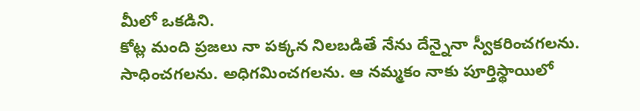మీలో ఒకడిని.
కోట్ల మంది ప్రజలు నా పక్కన నిలబడితే నేను దేన్నైనా స్వీకరించగలను. సాధించగలను. అధిగమించగలను. ఆ నమ్మకం నాకు పూర్తిస్థాయిలో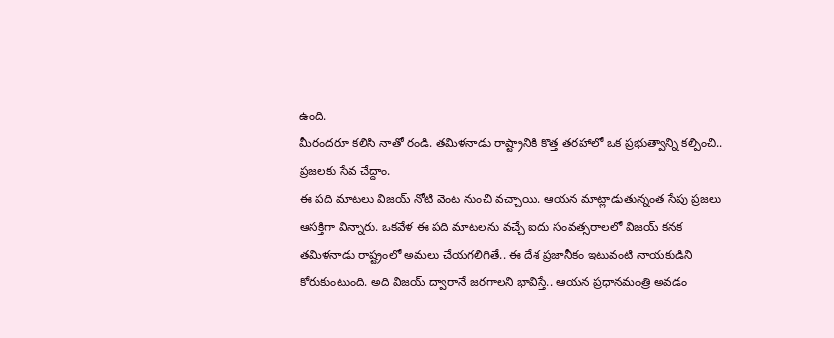ఉంది.
మీరందరూ కలిసి నాతో రండి. తమిళనాడు రాష్ట్రానికి కొత్త తరహాలో ఒక ప్రభుత్వాన్ని కల్పించి.. ప్రజలకు సేవ చేద్దాం.
ఈ పది మాటలు విజయ్ నోటి వెంట నుంచి వచ్చాయి. ఆయన మాట్లాడుతున్నంత సేపు ప్రజలు ఆసక్తిగా విన్నారు. ఒకవేళ ఈ పది మాటలను వచ్చే ఐదు సంవత్సరాలలో విజయ్ కనక తమిళనాడు రాష్ట్రంలో అమలు చేయగలిగితే.. ఈ దేశ ప్రజానీకం ఇటువంటి నాయకుడిని కోరుకుంటుంది. అది విజయ్ ద్వారానే జరగాలని భావిస్తే.. ఆయన ప్రధానమంత్రి అవడం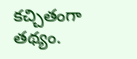కచ్చితంగా తథ్యం.